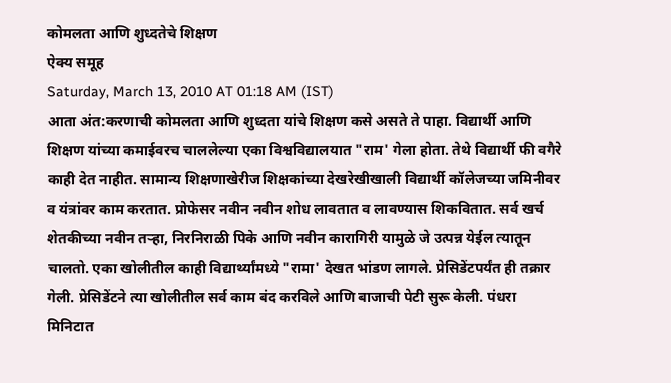कोमलता आणि शुध्दतेचे शिक्षण
ऐक्य समूह
Saturday, March 13, 2010 AT 01:18 AM (IST)
आता अंत:करणाची कोमलता आणि शुध्दता यांचे शिक्षण कसे असते ते पाहा. विद्यार्थी आणि शिक्षण यांच्या कमाईवरच चाललेल्या एका विश्वविद्यालयात "राम' गेला होता. तेथे विद्यार्थी फी वगैरे काही देत नाहीत. सामान्य शिक्षणाखेरीज शिक्षकांच्या देखरेखीखाली विद्यार्थी कॉलेजच्या जमिनीवर व यंत्रांवर काम करतात. प्रोफेसर नवीन नवीन शोध लावतात व लावण्यास शिकवितात. सर्व खर्च शेतकीच्या नवीन तऱ्हा, निरनिराळी पिके आणि नवीन कारागिरी यामुळे जे उत्पन्न येईल त्यातून चालतो. एका खोलीतील काही विद्यार्थ्यांमध्ये "रामा' देखत भांडण लागले. प्रेसिडेंटपर्यंत ही तक्रार गेली. प्रेसिडेंटने त्या खोलीतील सर्व काम बंद करविले आणि बाजाची पेटी सुरू केली. पंधरा मिनिटात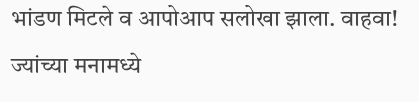भांडण मिटले व आपोआप सलोखा झाला. वाहवा! ज्यांच्या मनामध्ये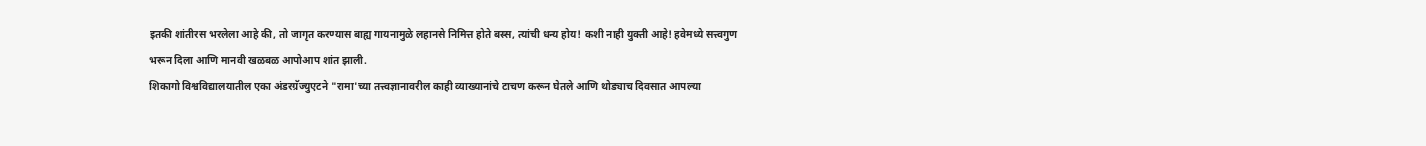इतकी शांतीरस भरलेला आहे की, तो जागृत करण्यास बाह्य गायनामुळे लहानसे निमित्त होते बस्स, त्यांची धन्य होय! कशी नाही युक्ती आहे! हवेमध्ये सत्त्वगुण भरून दिला आणि मानवी खळबळ आपोआप शांत झाली.
शिकागो विश्वविद्यालयातील एका अंडरग्रॅज्युएटने "रामा'च्या तत्त्वज्ञानावरील काही व्याख्यानांचे टाचण करून घेतले आणि थोड्याच दिवसात आपल्या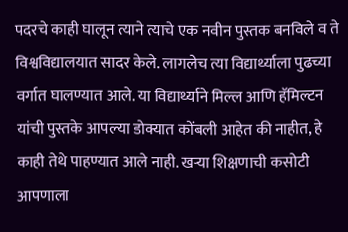पदरचे काही घालून त्याने त्याचे एक नवीन पुस्तक बनविले व ते विश्वविद्यालयात सादर केले. लागलेच त्या विद्यार्थ्याला पुढच्या वर्गात घालण्यात आले. या विद्यार्थ्याने मिल्ल आणि हॅमिल्टन यांची पुस्तके आपल्या डोक्यात कोंबली आहेत की नाहीत, हे काही तेथे पाहण्यात आले नाही. खऱ्या शिक्षणाची कसोटी आपणाला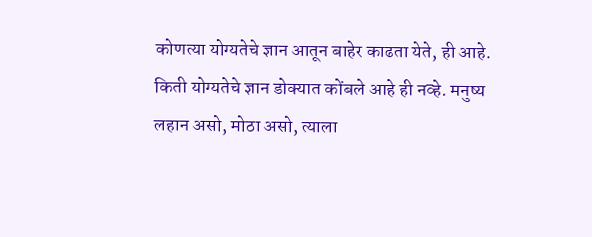कोणत्या योग्यतेचे ज्ञान आतून बाहेर काढता येते, ही आहे. किती योग्यतेचे ज्ञान डोक्यात कोंबले आहे ही नव्हे. मनुष्य लहान असो, मोठा असो, त्याला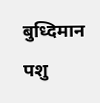बुध्दिमान पशु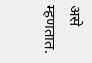असे म्हणतात.